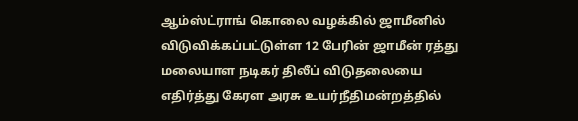ஆம்ஸ்ட்ராங் கொலை வழக்கில் ஜாமீனில் விடுவிக்கப்பட்டுள்ள 12 பேரின் ஜாமீன் ரத்து மலையாள நடிகர் திலீப் விடுதலையை எதிர்த்து கேரள அரசு உயர்நீதிமன்றத்தில்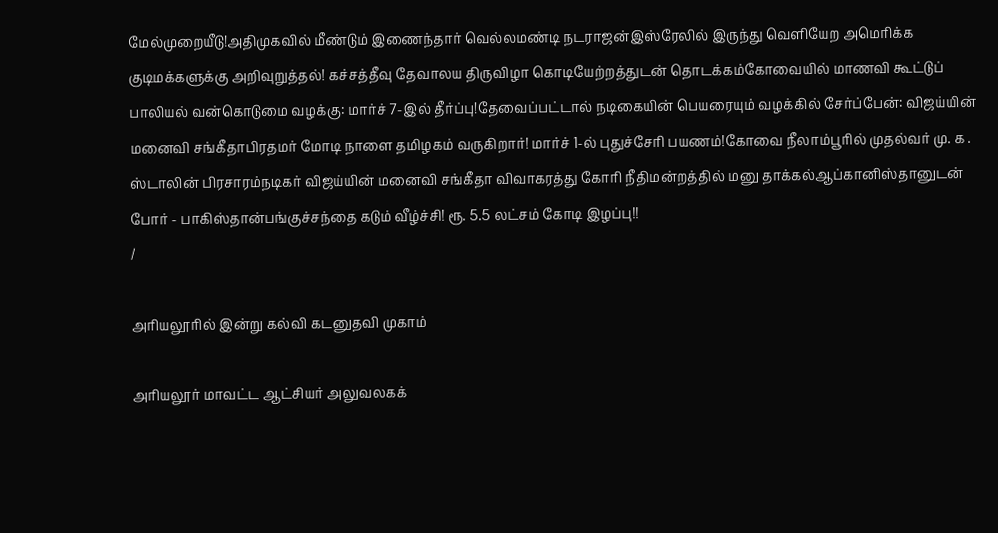மேல்முறையீடு!அதிமுகவில் மீண்டும் இணைந்தார் வெல்லமண்டி நடராஜன்இஸ்ரேலில் இருந்து வெளியேற அமெரிக்க குடிமக்களுக்கு அறிவுறுத்தல்! கச்சத்தீவு தேவாலய திருவிழா கொடியேற்றத்துடன் தொடக்கம்கோவையில் மாணவி கூட்டுப் பாலியல் வன்கொடுமை வழக்கு: மார்ச் 7-இல் தீர்ப்பு!தேவைப்பட்டால் நடிகையின் பெயரையும் வழக்கில் சேர்ப்பேன்: விஜய்யின் மனைவி சங்கீதாபிரதமர் மோடி நாளை தமிழகம் வருகிறார்! மார்ச் 1-ல் புதுச்சேரி பயணம்!கோவை நீலாம்பூரில் முதல்வர் மு. க . ஸ்டாலின் பிரசாரம்நடிகர் விஜய்யின் மனைவி சங்கீதா விவாகரத்து கோரி நீதிமன்றத்தில் மனு தாக்கல்ஆப்கானிஸ்தானுடன் போர் - பாகிஸ்தான்பங்குச்சந்தை கடும் வீழ்ச்சி! ரூ. 5.5 லட்சம் கோடி இழப்பு!!
/

அரியலூரில் இன்று கல்வி கடனுதவி முகாம்

அரியலூர் மாவட்ட ஆட்சியர் அலுவலகக்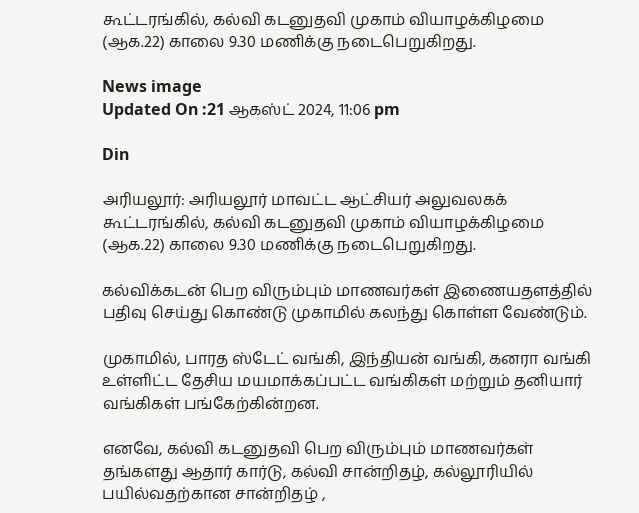கூட்டரங்கில், கல்வி கடனுதவி முகாம் வியாழக்கிழமை (ஆக.22) காலை 9.30 மணிக்கு நடைபெறுகிறது.

News image
Updated On :21 ஆகஸ்ட் 2024, 11:06 pm

Din

அரியலூர்: அரியலூர் மாவட்ட ஆட்சியர் அலுவலகக் கூட்டரங்கில், கல்வி கடனுதவி முகாம் வியாழக்கிழமை (ஆக.22) காலை 9.30 மணிக்கு நடைபெறுகிறது.

கல்விக்கடன் பெற விரும்பும் மாணவர்கள் இணையதளத்தில் பதிவு செய்து கொண்டு முகாமில் கலந்து கொள்ள வேண்டும்.

முகாமில், பாரத ஸ்டேட் வங்கி, இந்தியன் வங்கி, கனரா வங்கி உள்ளிட்ட தேசிய மயமாக்கப்பட்ட வங்கிகள் மற்றும் தனியார் வங்கிகள் பங்கேற்கின்றன.

எனவே, கல்வி கடனுதவி பெற விரும்பும் மாணவர்கள் தங்களது ஆதார் கார்டு, கல்வி சான்றிதழ், கல்லூரியில் பயில்வதற்கான சான்றிதழ் ,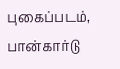புகைப்படம், பான்கார்டு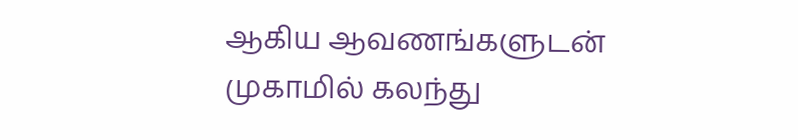ஆகிய ஆவணங்களுடன் முகாமில் கலந்து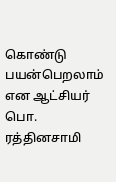கொண்டு பயன்பெறலாம் என ஆட்சியர் பொ. ரத்தினசாமி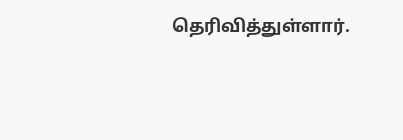தெரிவித்துள்ளார்.